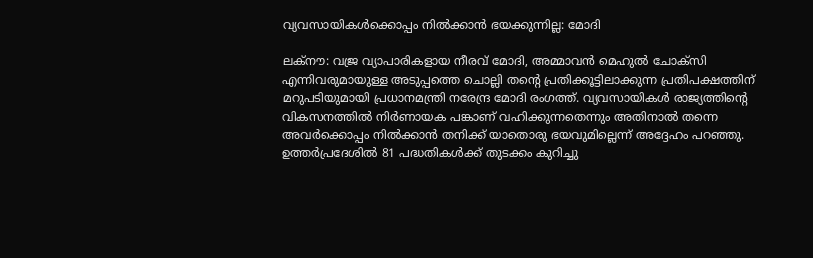വ്യവസായികള്‍ക്കൊപ്പം നില്‍ക്കാന്‍ ഭയക്കുന്നില്ല: മോദി

ലക്‌നൗ: വജ്ര വ്യാപാരികളായ നീരവ് മോദി, അമ്മാവന്‍ മെഹുല്‍ ചോക്സി എന്നിവരുമായുള്ള അടുപ്പത്തെ ചൊല്ലി തന്റെ പ്രതിക്കൂട്ടിലാക്കുന്ന പ്രതിപക്ഷത്തിന് മറുപടിയുമായി പ്രധാനമന്ത്രി നരേന്ദ്ര മോദി രംഗത്ത്. വ്യവസായികള്‍ രാജ്യത്തിന്റെ വികസനത്തില്‍ നിര്‍ണായക പങ്കാണ് വഹിക്കുന്നതെന്നും അതിനാല്‍ തന്നെ അവര്‍ക്കൊപ്പം നില്‍ക്കാന്‍ തനിക്ക് യാതൊരു ഭയവുമില്ലെന്ന് അദ്ദേഹം പറഞ്ഞു. ഉത്തര്‍പ്രദേശില്‍ 81 പദ്ധതികള്‍ക്ക് തുടക്കം കുറിച്ചു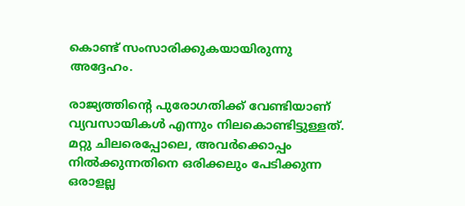കൊണ്ട് സംസാരിക്കുകയായിരുന്നു അദ്ദേഹം.

രാജ്യത്തിന്റെ പുരോഗതിക്ക് വേണ്ടിയാണ് വ്യവസായികള്‍ എന്നും നിലകൊണ്ടിട്ടുള്ളത്. മറ്റു ചിലരെപ്പോലെ, അവര്‍ക്കൊപ്പം നില്‍ക്കുന്നതിനെ ഒരിക്കലും പേടിക്കുന്ന ഒരാളല്ല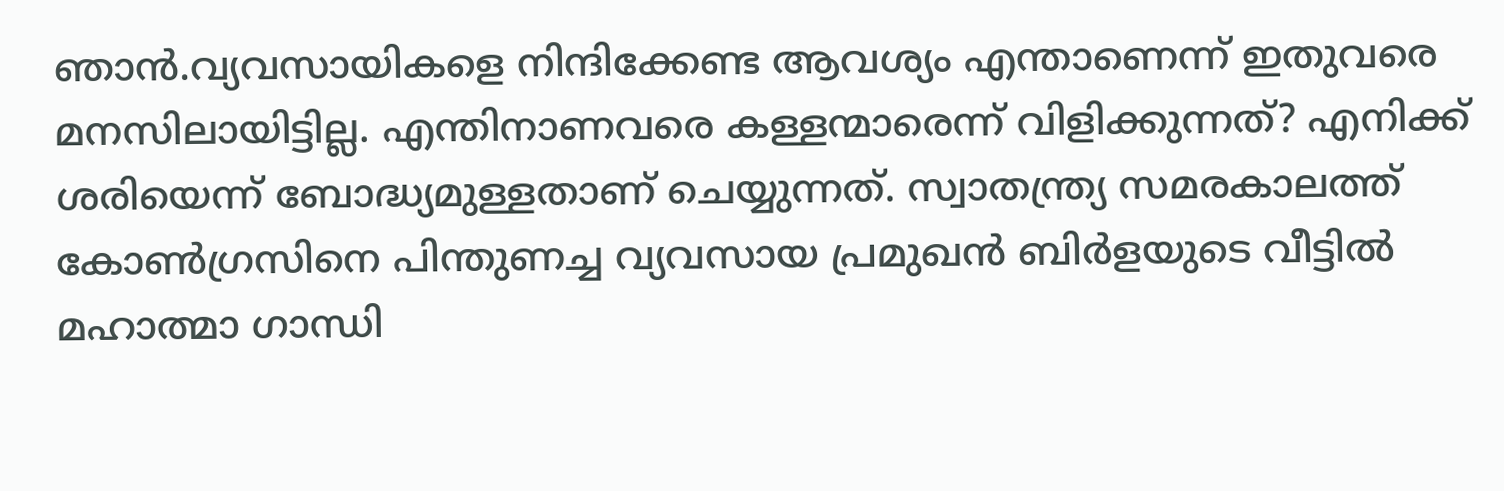ഞാന്‍.വ്യവസായികളെ നിന്ദിക്കേണ്ട ആവശ്യം എന്താണെന്ന് ഇതുവരെ മനസിലായിട്ടില്ല. എന്തിനാണവരെ കള്ളന്മാരെന്ന് വിളിക്കുന്നത്? എനിക്ക് ശരിയെന്ന് ബോദ്ധ്യമുള്ളതാണ് ചെയ്യുന്നത്. സ്വാതന്ത്ര്യ സമരകാലത്ത് കോണ്‍ഗ്രസിനെ പിന്തുണച്ച വ്യവസായ പ്രമുഖന്‍ ബിര്‍ളയുടെ വീട്ടില്‍ മഹാത്മാ ഗാന്ധി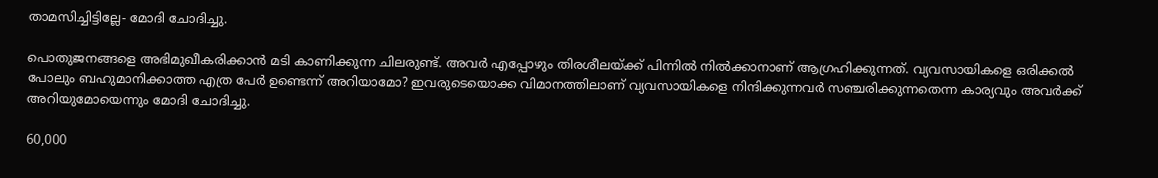താമസിച്ചിട്ടില്ലേ- മോദി ചോദിച്ചു.

പൊതുജനങ്ങളെ അഭിമുഖീകരിക്കാന്‍ മടി കാണിക്കുന്ന ചിലരുണ്ട്. അവര്‍ എപ്പോഴും തിരശീലയ്ക്ക് പിന്നില്‍ നില്‍ക്കാനാണ് ആഗ്രഹിക്കുന്നത്. വ്യവസായികളെ ഒരിക്കല്‍ പോലും ബഹുമാനിക്കാത്ത എത്ര പേര്‍ ഉണ്ടെന്ന് അറിയാമോ? ഇവരുടെയൊക്ക വിമാനത്തിലാണ് വ്യവസായികളെ നിന്ദിക്കുന്നവര്‍ സ‌ഞ്ചരിക്കുന്നതെന്ന കാര്യവും അവര്‍ക്ക് അറിയുമോയെന്നും മോദി ചോദിച്ചു.

60,000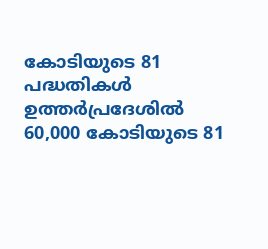കോടിയുടെ 81 പദ്ധതികള്‍
ഉത്തര്‍പ്രദേശില്‍ 60,000 കോടിയുടെ 81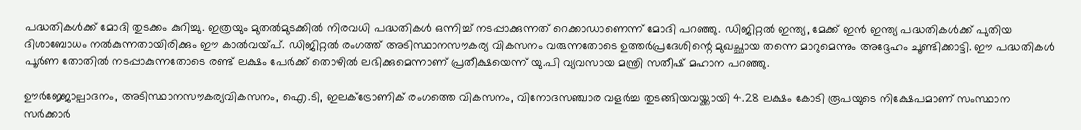പദ്ധതികള്‍ക്ക് മോദി തുടക്കം കുറിച്ചു. ഇത്രയും മുതല്‍മുടക്കില്‍ നിരവധി പദ്ധതികള്‍ ഒന്നിച്ച്‌ നടപ്പാക്കുന്നത് റെക്കാഡാണെന്ന് മോദി പറഞ്ഞു. ഡിജിറ്റല്‍ ഇന്ത്യ, മേക്ക് ഇന്‍ ഇന്ത്യ പദ്ധതികള്‍ക്ക് പുതിയ ദിശാബോധം നല്‍കുന്നതായിരിക്കും ഈ കാല്‍വയ്‌പ്. ഡിജിറ്റല്‍ രംഗത്ത് അടിസ്ഥാനസൗകര്യ വികസനം വരുന്നതോടെ ഉത്തര്‍പ്രദേശിന്റെ മുഖച്ഛായ തന്നെ മാറുമെന്നും അദ്ദേഹം ചൂണ്ടിക്കാട്ടി. ഈ പദ്ധതികള്‍ പൂര്‍ണ തോതില്‍ നടപ്പാകുന്നതോടെ രണ്ട് ലക്ഷം പേര്‍ക്ക് തൊഴില്‍ ലഭിക്കുമെന്നാണ് പ്രതീക്ഷയെന്ന് യു.പി വ്യവസായ മന്ത്രി സതീഷ് മഹാന പറഞ്ഞു.

ഊര്‍ജ്ജോല്പാദനം, അടിസ്ഥാനസൗകര്യവികസനം, ഐ.ടി, ഇലക്‌ട്രോണിക് രംഗത്തെ വികസനം, വിനോദസഞ്ചാര വളര്‍ച്ച തുടങ്ങിയവയ്ക്കായി 4.28 ലക്ഷം കോടി രൂപയുടെ നിക്ഷേപമാണ് സംസ്ഥാന സര്‍ക്കാര്‍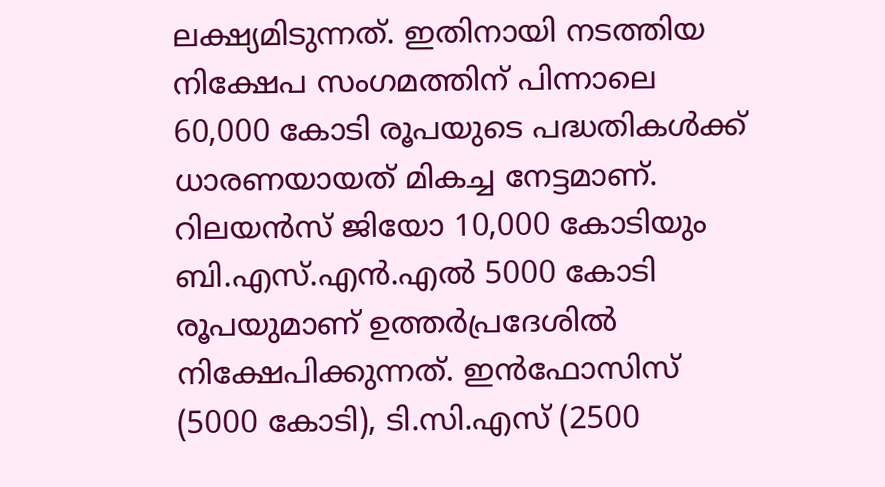ലക്ഷ്യമിടുന്നത്. ഇതിനായി നടത്തിയ നിക്ഷേപ സംഗമത്തിന് പിന്നാലെ 60,000 കോടി രൂപയുടെ പദ്ധതികള്‍ക്ക് ധാരണയായത് മികച്ച നേട്ടമാണ്. റിലയന്‍സ് ജിയോ 10,000 കോടിയും ബി.എസ്.എന്‍.എല്‍ 5000 കോടി രൂപയുമാണ് ഉത്തര്‍പ്രദേശില്‍ നിക്ഷേപിക്കുന്നത്. ഇന്‍ഫോസിസ് (5000 കോടി), ടി.സി.എസ് (2500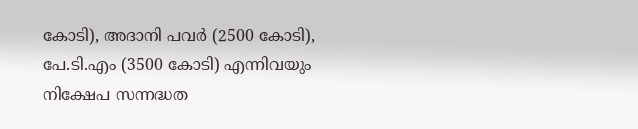കോടി), അദാനി പവര്‍ (2500 കോടി), പേ.ടി.എം (3500 കോടി) എന്നിവയും നിക്ഷേപ സന്നദ്ധത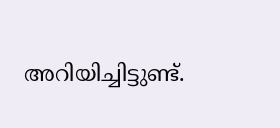അറിയിച്ചിട്ടുണ്ട്.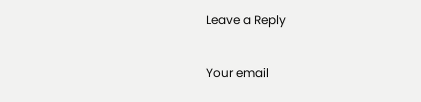Leave a Reply

Your email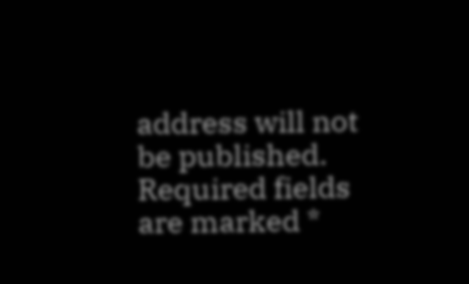address will not be published. Required fields are marked *